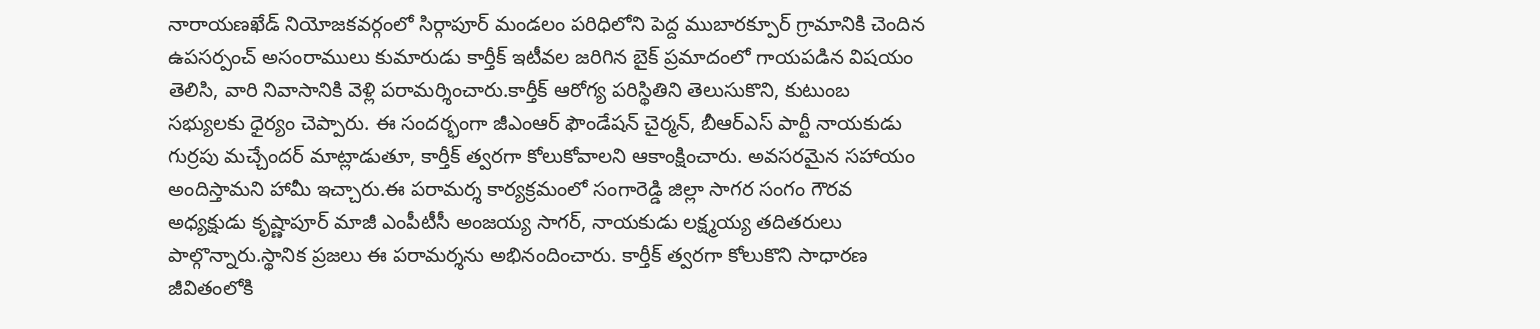నారాయణఖేడ్ నియోజకవర్గంలో సిర్గాపూర్ మండలం పరిధిలోని పెద్ద ముబారక్పూర్ గ్రామానికి చెందిన ఉపసర్పంచ్ అసంరాములు కుమారుడు కార్తీక్ ఇటీవల జరిగిన బైక్ ప్రమాదంలో గాయపడిన విషయం తెలిసి, వారి నివాసానికి వెళ్లి పరామర్శించారు.కార్తీక్ ఆరోగ్య పరిస్థితిని తెలుసుకొని, కుటుంబ సభ్యులకు ధైర్యం చెప్పారు. ఈ సందర్భంగా జీఎంఆర్ ఫౌండేషన్ చైర్మన్, బీఆర్ఎస్ పార్టీ నాయకుడు గుర్రపు మచ్చేందర్ మాట్లాడుతూ, కార్తీక్ త్వరగా కోలుకోవాలని ఆకాంక్షించారు. అవసరమైన సహాయం అందిస్తామని హామీ ఇచ్చారు.ఈ పరామర్శ కార్యక్రమంలో సంగారెడ్డి జిల్లా సాగర సంగం గౌరవ అధ్యక్షుడు కృష్ణాపూర్ మాజీ ఎంపీటీసీ అంజయ్య సాగర్, నాయకుడు లక్ష్మయ్య తదితరులు పాల్గొన్నారు.స్థానిక ప్రజలు ఈ పరామర్శను అభినందించారు. కార్తీక్ త్వరగా కోలుకొని సాధారణ జీవితంలోకి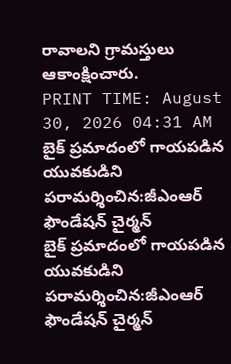రావాలని గ్రామస్తులు ఆకాంక్షించారు.
PRINT TIME: August 30, 2026 04:31 AM
బైక్ ప్రమాదంలో గాయపడిన యువకుడిని పరామర్శించిన:జీఎంఆర్ ఫౌండేషన్ చైర్మన్
బైక్ ప్రమాదంలో గాయపడిన యువకుడిని పరామర్శించిన:జీఎంఆర్ ఫౌండేషన్ చైర్మన్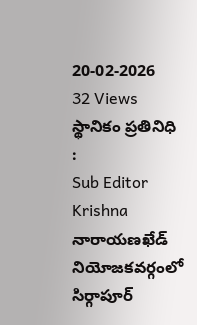20-02-2026
32 Views
స్థానికం ప్రతినిధి :
Sub Editor
Krishna
నారాయణఖేడ్ నియోజకవర్గంలో సిర్గాపూర్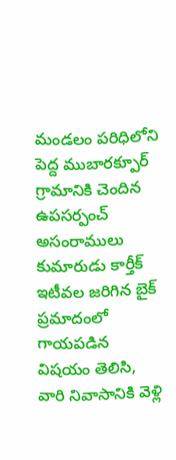మండలం పరిధిలోని పెద్ద ముబారక్పూర్ గ్రామానికి చెందిన ఉపసర్పంచ్ అసంరాములు కుమారుడు కార్తీక్ ఇటీవల జరిగిన బైక్ ప్రమాదంలో గాయపడిన విషయం తెలిసి, వారి నివాసానికి వెళ్లి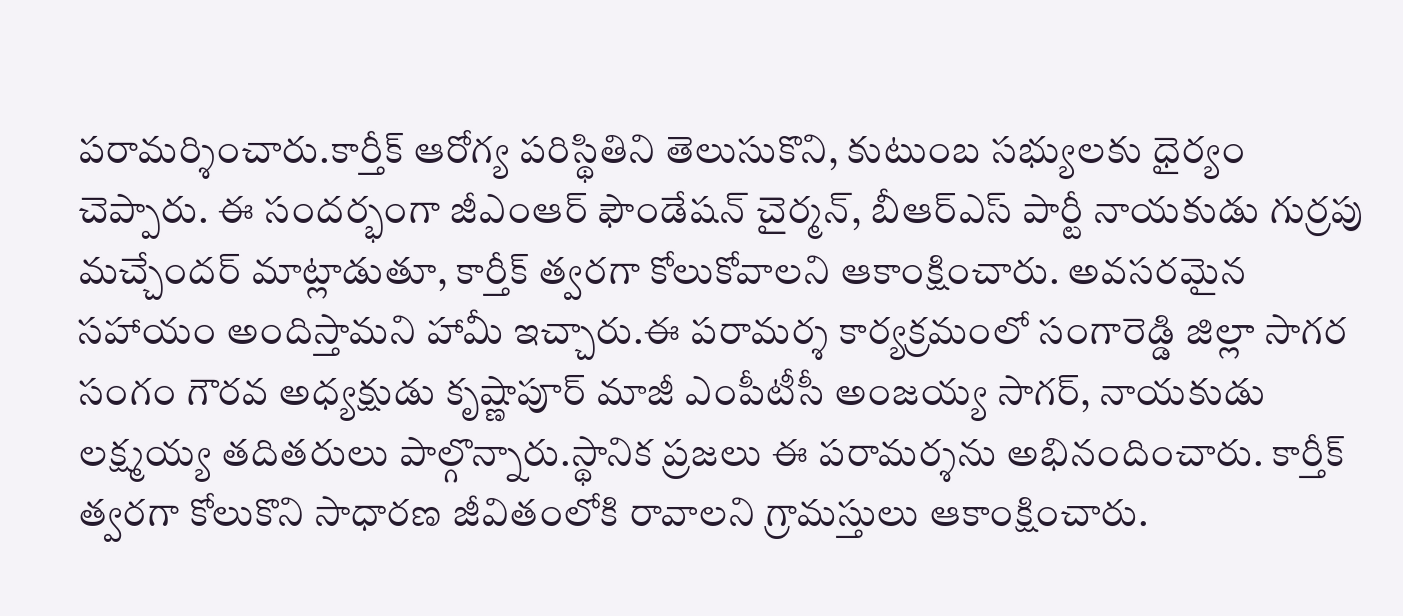పరామర్శించారు.కార్తీక్ ఆరోగ్య పరిస్థితిని తెలుసుకొని, కుటుంబ సభ్యులకు ధైర్యం చెప్పారు. ఈ సందర్భంగా జీఎంఆర్ ఫౌండేషన్ చైర్మన్, బీఆర్ఎస్ పార్టీ నాయకుడు గుర్రపు మచ్చేందర్ మాట్లాడుతూ, కార్తీక్ త్వరగా కోలుకోవాలని ఆకాంక్షించారు. అవసరమైన సహాయం అందిస్తామని హామీ ఇచ్చారు.ఈ పరామర్శ కార్యక్రమంలో సంగారెడ్డి జిల్లా సాగర సంగం గౌరవ అధ్యక్షుడు కృష్ణాపూర్ మాజీ ఎంపీటీసీ అంజయ్య సాగర్, నాయకుడు లక్ష్మయ్య తదితరులు పాల్గొన్నారు.స్థానిక ప్రజలు ఈ పరామర్శను అభినందించారు. కార్తీక్ త్వరగా కోలుకొని సాధారణ జీవితంలోకి రావాలని గ్రామస్తులు ఆకాంక్షించారు.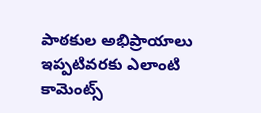పాఠకుల అభిప్రాయాలు
ఇప్పటివరకు ఎలాంటి కామెంట్స్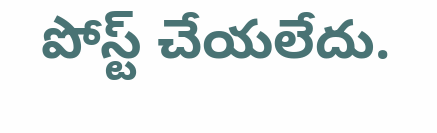పోస్ట్ చేయలేదు.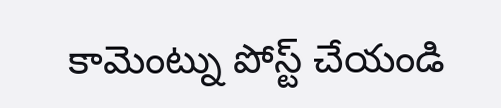కామెంట్ను పోస్ట్ చేయండి